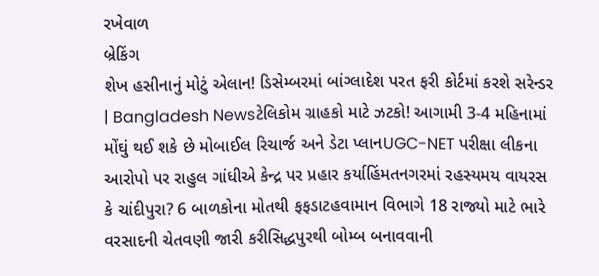રખેવાળ
બ્રેકિંગ
શેખ હસીનાનું મોટું એલાન! ડિસેમ્બરમાં બાંગ્લાદેશ પરત ફરી કોર્ટમાં કરશે સરેન્ડર | Bangladesh Newsટેલિકોમ ગ્રાહકો માટે ઝટકો! આગામી 3-4 મહિનામાં મોંઘું થઈ શકે છે મોબાઈલ રિચાર્જ અને ડેટા પ્લાનUGC-NET પરીક્ષા લીકના આરોપો પર રાહુલ ગાંધીએ કેન્દ્ર પર પ્રહાર કર્યાહિંમતનગરમાં રહસ્યમય વાયરસ કે ચાંદીપુરા? 6 બાળકોના મોતથી ફફડાટહવામાન વિભાગે 18 રાજ્યો માટે ભારે વરસાદની ચેતવણી જારી કરીસિદ્ધપુરથી બોમ્બ બનાવવાની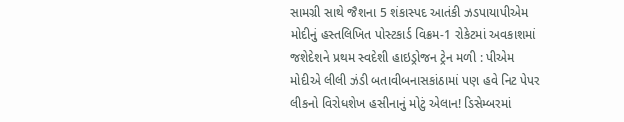સામગ્રી સાથે જૈશના 5 શંકાસ્પદ આતંકી ઝડપાયાપીએમ મોદીનું હસ્તલિખિત પોસ્ટકાર્ડ વિક્રમ-1 રોકેટમાં અવકાશમાં જશેદેશને પ્રથમ સ્વદેશી હાઇડ્રોજન ટ્રેન મળી : પીએમ મોદીએ લીલી ઝંડી બતાવીબનાસકાંઠામાં પણ હવે નિટ પેપર લીકનો વિરોધશેખ હસીનાનું મોટું એલાન! ડિસેમ્બરમાં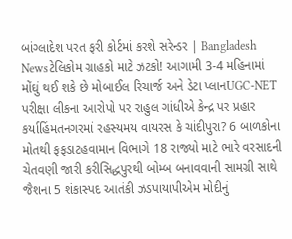બાંગ્લાદેશ પરત ફરી કોર્ટમાં કરશે સરેન્ડર | Bangladesh Newsટેલિકોમ ગ્રાહકો માટે ઝટકો! આગામી 3-4 મહિનામાં મોંઘું થઈ શકે છે મોબાઈલ રિચાર્જ અને ડેટા પ્લાનUGC-NET પરીક્ષા લીકના આરોપો પર રાહુલ ગાંધીએ કેન્દ્ર પર પ્રહાર કર્યાહિંમતનગરમાં રહસ્યમય વાયરસ કે ચાંદીપુરા? 6 બાળકોના મોતથી ફફડાટહવામાન વિભાગે 18 રાજ્યો માટે ભારે વરસાદની ચેતવણી જારી કરીસિદ્ધપુરથી બોમ્બ બનાવવાની સામગ્રી સાથે જૈશના 5 શંકાસ્પદ આતંકી ઝડપાયાપીએમ મોદીનું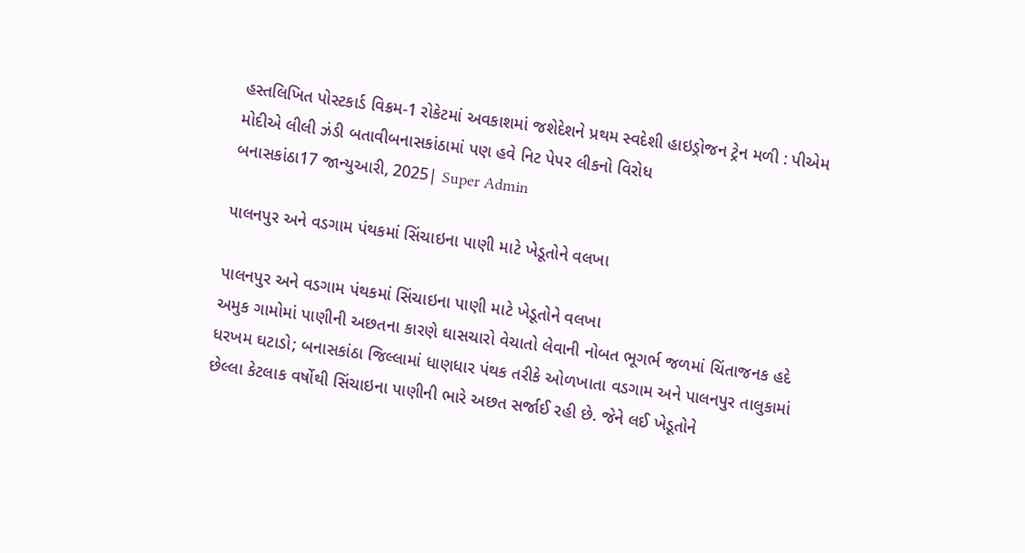હસ્તલિખિત પોસ્ટકાર્ડ વિક્રમ-1 રોકેટમાં અવકાશમાં જશેદેશને પ્રથમ સ્વદેશી હાઇડ્રોજન ટ્રેન મળી : પીએમ મોદીએ લીલી ઝંડી બતાવીબનાસકાંઠામાં પણ હવે નિટ પેપર લીકનો વિરોધ
બનાસકાંઠા17 જાન્યુઆરી, 2025| Super Admin

પાલનપુર અને વડગામ પંથકમાં સિંચાઇના પાણી માટે ખેડૂતોને વલખા

પાલનપુર અને વડગામ પંથકમાં સિંચાઇના પાણી માટે ખેડૂતોને વલખા
અમુક ગામોમાં પાણીની અછતના કારણે ઘાસચારો વેચાતો લેવાની નોબત ભૂગર્ભ જળમાં ચિંતાજનક હદે ધરખમ ઘટાડો; બનાસકાંઠા જિલ્લામાં ધાણધાર પંથક તરીકે ઓળખાતા વડગામ અને પાલનપુર તાલુકામાં છેલ્લા કેટલાક વર્ષોથી સિંચાઇના પાણીની ભારે અછત સર્જાઈ રહી છે. જેને લઈ ખેડૂતોને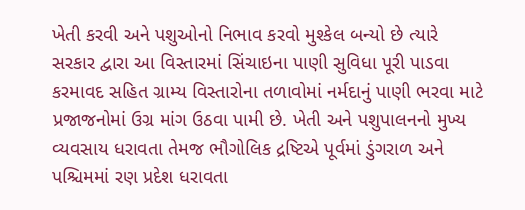ખેતી કરવી અને પશુઓનો નિભાવ કરવો મુશ્કેલ બન્યો છે ત્યારે સરકાર દ્વારા આ વિસ્તારમાં સિંચાઇના પાણી સુવિધા પૂરી પાડવા કરમાવદ સહિત ગ્રામ્ય વિસ્તારોના તળાવોમાં નર્મદાનું પાણી ભરવા માટે પ્રજાજનોમાં ઉગ્ર માંગ ઉઠવા પામી છે. ખેતી અને પશુપાલનનો મુખ્ય વ્યવસાય ધરાવતા તેમજ ભૌગોલિક દ્રષ્ટિએ પૂર્વમાં ડુંગરાળ અને પશ્ચિમમાં રણ પ્રદેશ ધરાવતા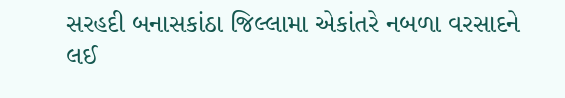સરહદી બનાસકાંઠા જિલ્લામા એકાંતરે નબળા વરસાદને લઈ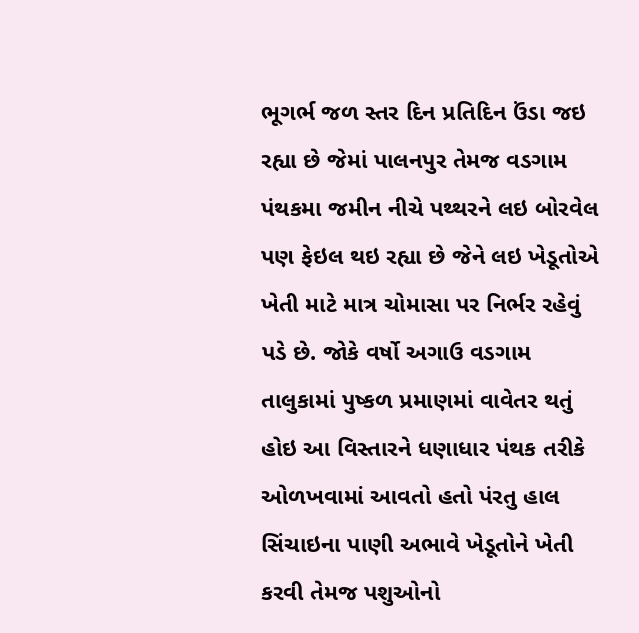ભૂગર્ભ જળ સ્તર દિન પ્રતિદિન ઉંડા જઇ રહ્યા છે જેમાં પાલનપુર તેમજ વડગામ પંથકમા જમીન નીચે પથ્થરને લઇ બોરવેલ પણ ફેઇલ થઇ રહ્યા છે જેને લઇ ખેડૂતોએ ખેતી માટે માત્ર ચોમાસા પર નિર્ભર રહેવું પડે છે. જોકે વર્ષો અગાઉ વડગામ તાલુકામાં પુષ્કળ પ્રમાણમાં વાવેતર થતું હોઇ આ વિસ્તારને ધણાધાર પંથક તરીકે ઓળખવામાં આવતો હતો પંરતુ હાલ સિંચાઇના પાણી અભાવે ખેડૂતોને ખેતી કરવી તેમજ પશુઓનો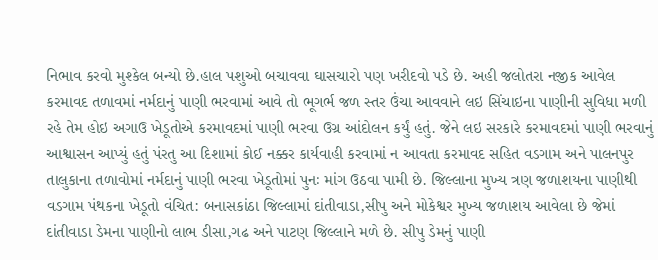નિભાવ કરવો મુશ્કેલ બન્યો છે.હાલ પશુઓ બચાવવા ઘાસચારો પણ ખરીદવો પડે છે. અહી જલોતરા નજીક આવેલ કરમાવદ તળાવમાં નર્મદાનું પાણી ભરવામાં આવે તો ભૂગર્ભ જળ સ્તર ઉંચા આવવાને લઇ સિંચાઇના પાણીની સુવિધા મળી રહે તેમ હોઇ અગાઉ ખેડૂતોએ કરમાવદમાં પાણી ભરવા ઉગ્ર આંદોલન કર્યું હતું. જેને લઇ સરકારે કરમાવદમાં પાણી ભરવાનું આશ્વાસન આપ્યું હતું પંરતુ આ દિશામાં કોઈ નક્કર કાર્યવાહી કરવામાં ન આવતા કરમાવદ સહિત વડગામ અને પાલનપુર તાલુકાના તળાવોમાં નર્મદાનું પાણી ભરવા ખેડૂતોમાં પુનઃ માંગ ઉઠવા પામી છે. જિલ્લાના મુખ્ય ત્રણ જળાશયના પાણીથી વડગામ પંથકના ખેડૂતો વંચિત: બનાસકાંઠા જિલ્લામાં દાંતીવાડા,સીપુ અને મોકેશ્વર મુખ્ય જળાશય આવેલા છે જેમાં દાંતીવાડા ડેમના પાણીનો લાભ ડીસા,ગઢ અને પાટણ જિલ્લાને મળે છે. સીપુ ડેમનું પાણી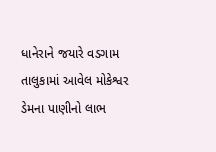ધાનેરાને જયારે વડગામ તાલુકામાં આવેલ મોકેશ્વર ડેમના પાણીનો લાભ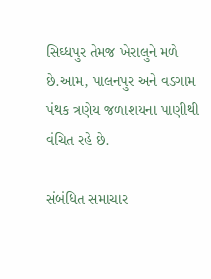સિઘ્ધપુર તેમજ ખેરાલુને મળે છે.આમ, પાલનપુર અને વડગામ પંથક ત્રણેય જળાશયના પાણીથી વંચિત રહે છે.

સંબંધિત સમાચાર